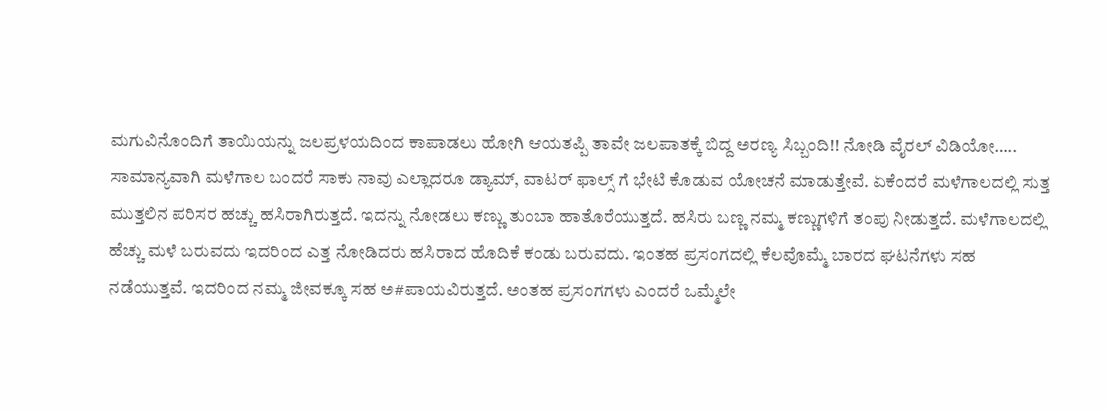ಮಗುವಿನೊಂದಿಗೆ ತಾಯಿಯನ್ನು ಜಲಪ್ರಳಯದಿಂದ ಕಾಪಾಡಲು ಹೋಗಿ ಆಯತಪ್ಪಿ ತಾವೇ ಜಲಪಾತಕ್ಕೆ ಬಿದ್ದ ಅರಣ್ಯ ಸಿಬ್ಬಂದಿ!! ನೋಡಿ ವೈರಲ್ ವಿಡಿಯೋ…..
ಸಾಮಾನ್ಯವಾಗಿ ಮಳೆಗಾಲ ಬಂದರೆ ಸಾಕು ನಾವು ಎಲ್ಲಾದರೂ ಡ್ಯಾಮ್, ವಾಟರ್ ಫಾಲ್ಸ್ ಗೆ ಭೇಟಿ ಕೊಡುವ ಯೋಚನೆ ಮಾಡುತ್ತೇವೆ. ಏಕೆಂದರೆ ಮಳೆಗಾಲದಲ್ಲಿ ಸುತ್ತ ಮುತ್ತಲಿನ ಪರಿಸರ ಹಚ್ಚು ಹಸಿರಾಗಿರುತ್ತದೆ. ಇದನ್ನು ನೋಡಲು ಕಣ್ಣು ತುಂಬಾ ಹಾತೊರೆಯುತ್ತದೆ. ಹಸಿರು ಬಣ್ಣ ನಮ್ಮ ಕಣ್ಣುಗಳಿಗೆ ತಂಪು ನೀಡುತ್ತದೆ. ಮಳೆಗಾಲದಲ್ಲಿ ಹೆಚ್ಚು ಮಳೆ ಬರುವದು ಇದರಿಂದ ಎತ್ತ ನೋಡಿದರು ಹಸಿರಾದ ಹೊದಿಕೆ ಕಂಡು ಬರುವದು. ಇಂತಹ ಪ್ರಸಂಗದಲ್ಲಿ ಕೆಲವೊಮ್ಮೆ ಬಾರದ ಘಟನೆಗಳು ಸಹ ನಡೆಯುತ್ತವೆ. ಇದರಿಂದ ನಮ್ಮ ಜೀವಕ್ಕೂ ಸಹ ಅ#ಪಾಯವಿರುತ್ತದೆ. ಅಂತಹ ಪ್ರಸಂಗಗಳು ಎಂದರೆ ಒಮ್ಮೆಲೇ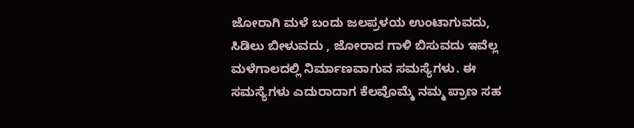ಜೋರಾಗಿ ಮಳೆ ಬಂದು ಜಲಪ್ರಳಯ ಉಂಟಾಗುವದು, ಸಿಡಿಲು ಬೀಳುವದು , ಜೋರಾದ ಗಾಳಿ ಬಿಸುವದು ಇವೆಲ್ಲ ಮಳೆಗಾಲದಲ್ಲಿ ನಿರ್ಮಾಣವಾಗುವ ಸಮಸ್ಯೆಗಳು. ಈ ಸಮಸ್ಯೆಗಳು ಎದುರಾದಾಗ ಕೆಲವೊಮ್ಮೆ ನಮ್ಮ ಪ್ರಾಣ ಸಹ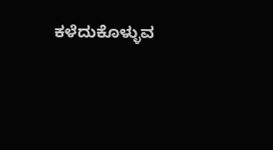ಕಳೆದುಕೊಳ್ಳುವ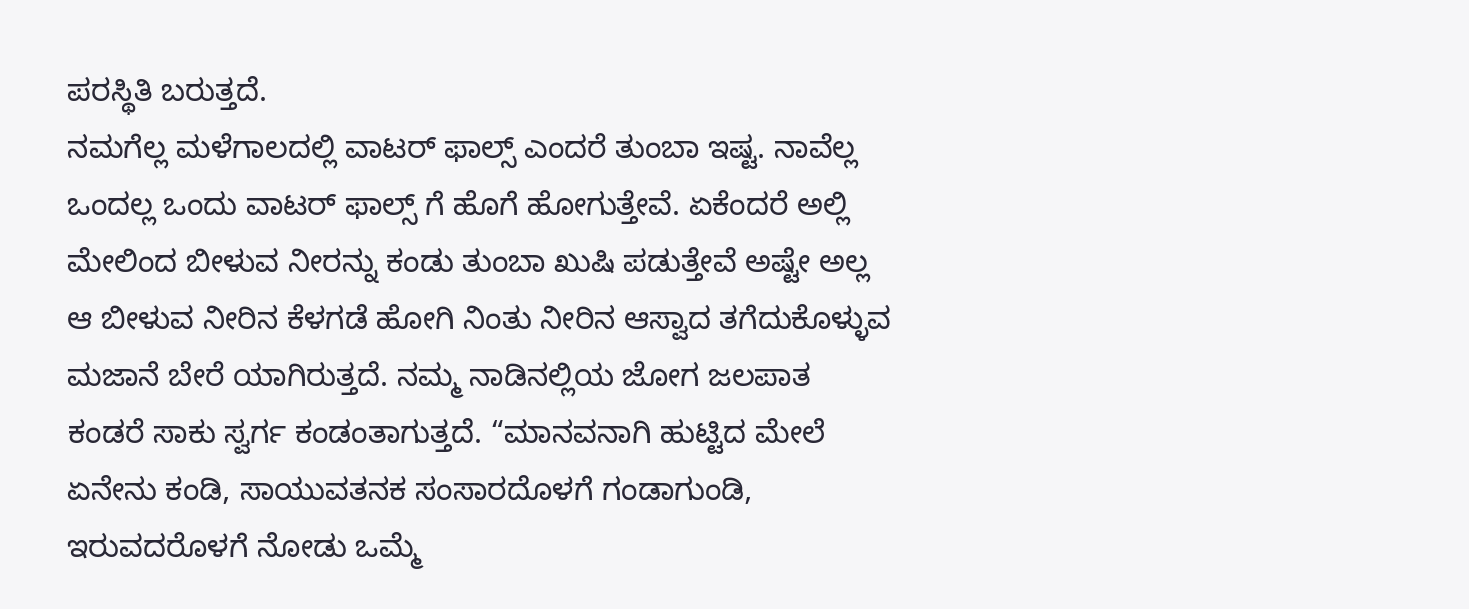ಪರಸ್ಥಿತಿ ಬರುತ್ತದೆ.
ನಮಗೆಲ್ಲ ಮಳೆಗಾಲದಲ್ಲಿ ವಾಟರ್ ಫಾಲ್ಸ್ ಎಂದರೆ ತುಂಬಾ ಇಷ್ಟ. ನಾವೆಲ್ಲ ಒಂದಲ್ಲ ಒಂದು ವಾಟರ್ ಫಾಲ್ಸ್ ಗೆ ಹೊಗೆ ಹೋಗುತ್ತೇವೆ. ಏಕೆಂದರೆ ಅಲ್ಲಿ ಮೇಲಿಂದ ಬೀಳುವ ನೀರನ್ನು ಕಂಡು ತುಂಬಾ ಖುಷಿ ಪಡುತ್ತೇವೆ ಅಷ್ಟೇ ಅಲ್ಲ ಆ ಬೀಳುವ ನೀರಿನ ಕೆಳಗಡೆ ಹೋಗಿ ನಿಂತು ನೀರಿನ ಆಸ್ವಾದ ತಗೆದುಕೊಳ್ಳುವ ಮಜಾನೆ ಬೇರೆ ಯಾಗಿರುತ್ತದೆ. ನಮ್ಮ ನಾಡಿನಲ್ಲಿಯ ಜೋಗ ಜಲಪಾತ ಕಂಡರೆ ಸಾಕು ಸ್ವರ್ಗ ಕಂಡಂತಾಗುತ್ತದೆ. “ಮಾನವನಾಗಿ ಹುಟ್ಟಿದ ಮೇಲೆ ಏನೇನು ಕಂಡಿ, ಸಾಯುವತನಕ ಸಂಸಾರದೊಳಗೆ ಗಂಡಾಗುಂಡಿ, ಇರುವದರೊಳಗೆ ನೋಡು ಒಮ್ಮೆ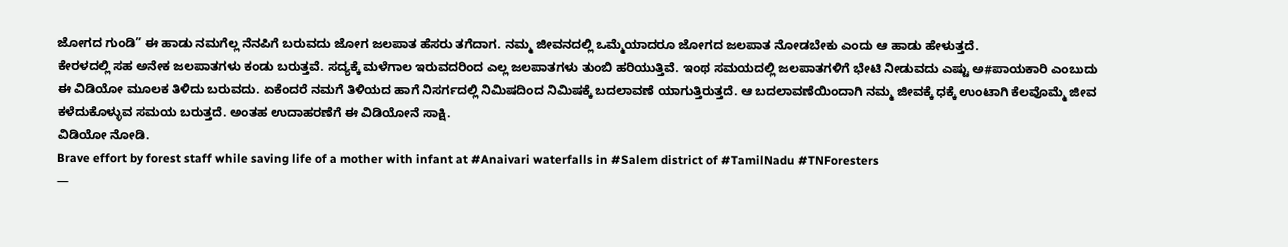ಜೋಗದ ಗುಂಡಿ” ಈ ಹಾಡು ನಮಗೆಲ್ಲ ನೆನಪಿಗೆ ಬರುವದು ಜೋಗ ಜಲಪಾತ ಹೆಸರು ತಗೆದಾಗ. ನಮ್ಮ ಜೀವನದಲ್ಲಿ ಒಮ್ಮೆಯಾದರೂ ಜೋಗದ ಜಲಪಾತ ನೋಡಬೇಕು ಎಂದು ಆ ಹಾಡು ಹೇಳುತ್ತದೆ.
ಕೇರಳದಲ್ಲಿ ಸಹ ಅನೇಕ ಜಲಪಾತಗಳು ಕಂಡು ಬರುತ್ತವೆ. ಸದ್ಯಕ್ಕೆ ಮಳೆಗಾಲ ಇರುವದರಿಂದ ಎಲ್ಲ ಜಲಪಾತಗಳು ತುಂಬಿ ಹರಿಯುತ್ತಿವೆ. ಇಂಥ ಸಮಯದಲ್ಲಿ ಜಲಪಾತಗಳಿಗೆ ಭೇಟಿ ನೀಡುವದು ಎಷ್ಟು ಅ#ಪಾಯಕಾರಿ ಎಂಬುದು ಈ ವಿಡಿಯೋ ಮೂಲಕ ತಿಳಿದು ಬರುವದು. ಏಕೆಂದರೆ ನಮಗೆ ತಿಳಿಯದ ಹಾಗೆ ನಿಸರ್ಗದಲ್ಲಿ ನಿಮಿಷದಿಂದ ನಿಮಿಷಕ್ಕೆ ಬದಲಾವಣೆ ಯಾಗುತ್ತಿರುತ್ತದೆ. ಆ ಬದಲಾವಣೆಯಿಂದಾಗಿ ನಮ್ಮ ಜೀವಕ್ಕೆ ಧಕ್ಕೆ ಉಂಟಾಗಿ ಕೆಲವೊಮ್ಮೆ ಜೀವ ಕಳೆದುಕೊಳ್ಳುವ ಸಮಯ ಬರುತ್ತದೆ. ಅಂತಹ ಉದಾಹರಣೆಗೆ ಈ ವಿಡಿಯೋನೆ ಸಾಕ್ಷಿ.
ವಿಡಿಯೋ ನೋಡಿ.
Brave effort by forest staff while saving life of a mother with infant at #Anaivari waterfalls in #Salem district of #TamilNadu #TNForesters
—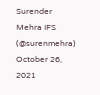Surender Mehra IFS (@surenmehra) October 26, 2021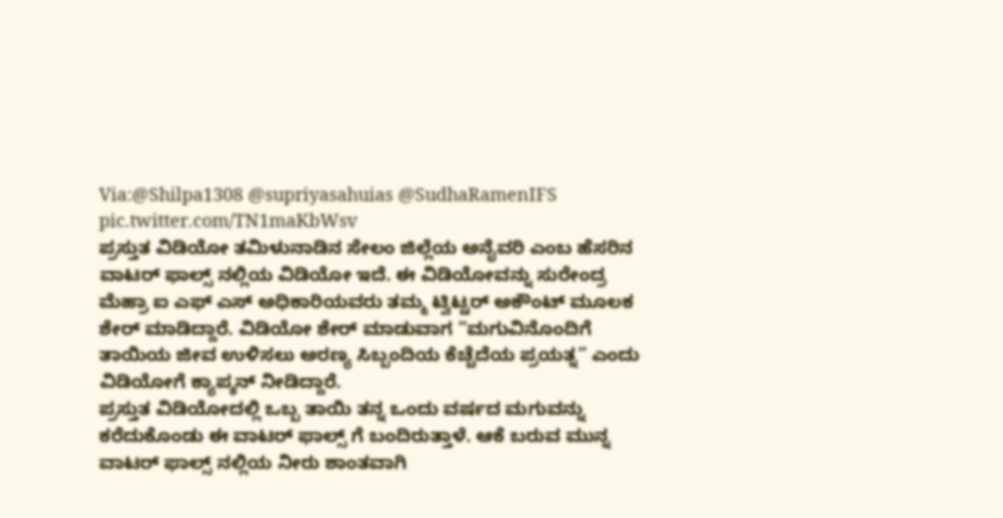Via:@Shilpa1308 @supriyasahuias @SudhaRamenIFS pic.twitter.com/TN1maKbWsv
ಪ್ರಸ್ತುತ ವಿಡಿಯೋ ತಮಿಳುನಾಡಿನ ಸೇಲಂ ಜಿಲ್ಲೆಯ ಅನೈವರಿ ಎಂಬ ಹೆಸರಿನ ವಾಟರ್ ಫಾಲ್ಸ್ ನಲ್ಲಿಯ ವಿಡಿಯೋ ಇದೆ. ಈ ವಿಡಿಯೋವನ್ನು ಸುರೇಂದ್ರ ಮೆಹ್ರಾ ಐ ಎಫ್ ಎಸ್ ಅಧಿಕಾರಿಯವರು ತಮ್ಮ ಟ್ವಿಟ್ಟರ್ ಅಕೌಂಟ್ ಮೂಲಕ ಶೇರ್ ಮಾಡಿದ್ದಾರೆ. ವಿಡಿಯೋ ಶೇರ್ ಮಾಡುವಾಗ “ಮಗುವಿನೊಂದಿಗೆ ತಾಯಿಯ ಜೀವ ಉಳಿಸಲು ಅರಣ್ಯ ಸಿಬ್ಬಂದಿಯ ಕೆಚ್ಚೆದೆಯ ಪ್ರಯತ್ನ” ಎಂದು ವಿಡಿಯೋಗೆ ಕ್ಯಾಪ್ಶನ್ ನೀಡಿದ್ದಾರೆ.
ಪ್ರಸ್ತುತ ವಿಡಿಯೋದಲ್ಲಿ ಒಬ್ಬ ತಾಯಿ ತನ್ನ ಒಂದು ವರ್ಷದ ಮಗುವನ್ನು ಕರೆದುಕೊಂಡು ಈ ವಾಟರ್ ಫಾಲ್ಸ್ ಗೆ ಬಂದಿರುತ್ತಾಳೆ. ಆಕೆ ಬರುವ ಮುನ್ನ ವಾಟರ್ ಫಾಲ್ಸ್ ನಲ್ಲಿಯ ನೀರು ಶಾಂತವಾಗಿ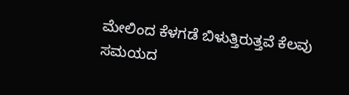ಮೇಲಿಂದ ಕೆಳಗಡೆ ಬಿಳುತ್ತಿರುತ್ತವೆ ಕೆಲವು ಸಮಯದ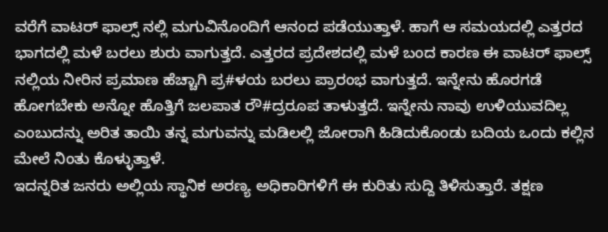ವರೆಗೆ ವಾಟರ್ ಫಾಲ್ಸ್ ನಲ್ಲಿ ಮಗುವಿನೊಂದಿಗೆ ಆನಂದ ಪಡೆಯುತ್ತಾಳೆ. ಹಾಗೆ ಆ ಸಮಯದಲ್ಲಿ ಎತ್ತರದ ಭಾಗದಲ್ಲಿ ಮಳೆ ಬರಲು ಶುರು ವಾಗುತ್ತದೆ. ಎತ್ತರದ ಪ್ರದೇಶದಲ್ಲಿ ಮಳೆ ಬಂದ ಕಾರಣ ಈ ವಾಟರ್ ಫಾಲ್ಸ್ ನಲ್ಲಿಯ ನೀರಿನ ಪ್ರಮಾಣ ಹೆಚ್ಚಾಗಿ ಪ್ರ#ಳಯ ಬರಲು ಪ್ರಾರಂಭ ವಾಗುತ್ತದೆ. ಇನ್ನೇನು ಹೊರಗಡೆ ಹೋಗಬೇಕು ಅನ್ನೋ ಹೊತ್ತಿಗೆ ಜಲಪಾತ ರೌ#ದ್ರರೂಪ ತಾಳುತ್ತದೆ. ಇನ್ನೇನು ನಾವು ಉಳಿಯುವದಿಲ್ಲ ಎಂಬುದನ್ನು ಅರಿತ ತಾಯಿ ತನ್ನ ಮಗುವನ್ನು ಮಡಿಲಲ್ಲಿ ಜೋರಾಗಿ ಹಿಡಿದುಕೊಂಡು ಬದಿಯ ಒಂದು ಕಲ್ಲಿನ ಮೇಲೆ ನಿಂತು ಕೊಳ್ಳುತ್ತಾಳೆ.
ಇದನ್ನರಿತ ಜನರು ಅಲ್ಲಿಯ ಸ್ಥಾನಿಕ ಅರಣ್ಯ ಅಧಿಕಾರಿಗಳಿಗೆ ಈ ಕುರಿತು ಸುದ್ದಿ ತಿಳಿಸುತ್ತಾರೆ. ತಕ್ಷಣ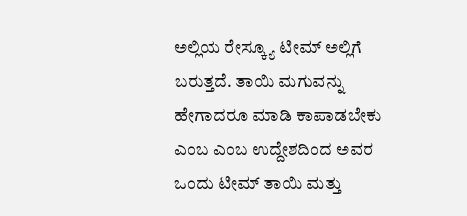ಅಲ್ಲಿಯ ರೇಸ್ಕ್ಯೂ ಟೀಮ್ ಅಲ್ಲಿಗೆ ಬರುತ್ತದೆ. ತಾಯಿ ಮಗುವನ್ನು ಹೇಗಾದರೂ ಮಾಡಿ ಕಾಪಾಡಬೇಕು ಎಂಬ ಎಂಬ ಉದ್ದೇಶದಿಂದ ಅವರ ಒಂದು ಟೀಮ್ ತಾಯಿ ಮತ್ತು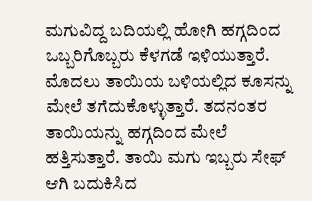ಮಗುವಿದ್ದ ಬದಿಯಲ್ಲಿ ಹೋಗಿ ಹಗ್ಗದಿಂದ ಒಬ್ಬರಿಗೊಬ್ಬರು ಕೆಳಗಡೆ ಇಳಿಯುತ್ತಾರೆ. ಮೊದಲು ತಾಯಿಯ ಬಳಿಯಲ್ಲಿದ ಕೂಸನ್ನು ಮೇಲೆ ತಗೆದುಕೊಳ್ಳುತ್ತಾರೆ. ತದನಂತರ ತಾಯಿಯನ್ನು ಹಗ್ಗದಿಂದ ಮೇಲೆ ಹತ್ತಿಸುತ್ತಾರೆ. ತಾಯಿ ಮಗು ಇಬ್ಬರು ಸೇಫ್ ಆಗಿ ಬದುಕಿಸಿದ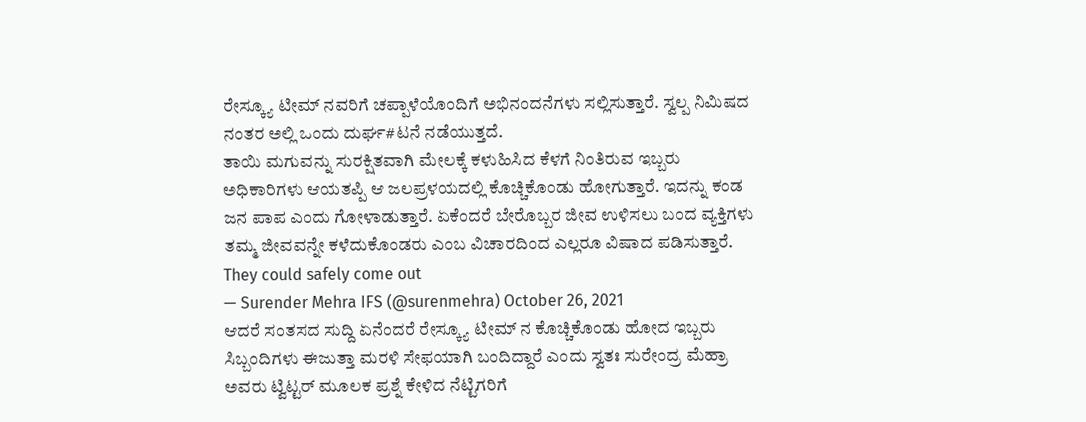ರೇಸ್ಕ್ಯೂ ಟೀಮ್ ನವರಿಗೆ ಚಪ್ಪಾಳೆಯೊಂದಿಗೆ ಅಭಿನಂದನೆಗಳು ಸಲ್ಲಿಸುತ್ತಾರೆ. ಸ್ವಲ್ಪ ನಿಮಿಷದ ನಂತರ ಅಲ್ಲಿ ಒಂದು ದುರ್ಘ#ಟನೆ ನಡೆಯುತ್ತದೆ.
ತಾಯಿ ಮಗುವನ್ನು ಸುರಕ್ಷಿತವಾಗಿ ಮೇಲಕ್ಕೆ ಕಳುಹಿಸಿದ ಕೆಳಗೆ ನಿಂತಿರುವ ಇಬ್ಬರು ಅಧಿಕಾರಿಗಳು ಆಯತಪ್ಪಿ ಆ ಜಲಪ್ರಳಯದಲ್ಲಿ ಕೊಚ್ಚಿಕೊಂಡು ಹೋಗುತ್ತಾರೆ. ಇದನ್ನು ಕಂಡ ಜನ ಪಾಪ ಎಂದು ಗೋಳಾಡುತ್ತಾರೆ. ಏಕೆಂದರೆ ಬೇರೊಬ್ಬರ ಜೀವ ಉಳಿಸಲು ಬಂದ ವ್ಯಕ್ತಿಗಳು ತಮ್ಮ ಜೀವವನ್ನೇ ಕಳೆದುಕೊಂಡರು ಎಂಬ ವಿಚಾರದಿಂದ ಎಲ್ಲರೂ ವಿಷಾದ ಪಡಿಸುತ್ತಾರೆ.
They could safely come out
— Surender Mehra IFS (@surenmehra) October 26, 2021
ಆದರೆ ಸಂತಸದ ಸುದ್ದಿ ಏನೆಂದರೆ ರೇಸ್ಕ್ಯೂ ಟೀಮ್ ನ ಕೊಚ್ಚಿಕೊಂಡು ಹೋದ ಇಬ್ಬರು ಸಿಬ್ಬಂದಿಗಳು ಈಜುತ್ತಾ ಮರಳಿ ಸೇಫಯಾಗಿ ಬಂದಿದ್ದಾರೆ ಎಂದು ಸ್ವತಃ ಸುರೇಂದ್ರ ಮೆಹ್ರಾ ಅವರು ಟ್ವಿಟ್ಟರ್ ಮೂಲಕ ಪ್ರಶ್ನೆ ಕೇಳಿದ ನೆಟ್ಟಿಗರಿಗೆ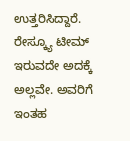ಉತ್ತರಿಸಿದ್ದಾರೆ. ರೇಸ್ಕ್ಯೂ ಟೀಮ್ ಇರುವದೇ ಅದಕ್ಕೆ ಅಲ್ಲವೇ. ಅವರಿಗೆ ಇಂತಹ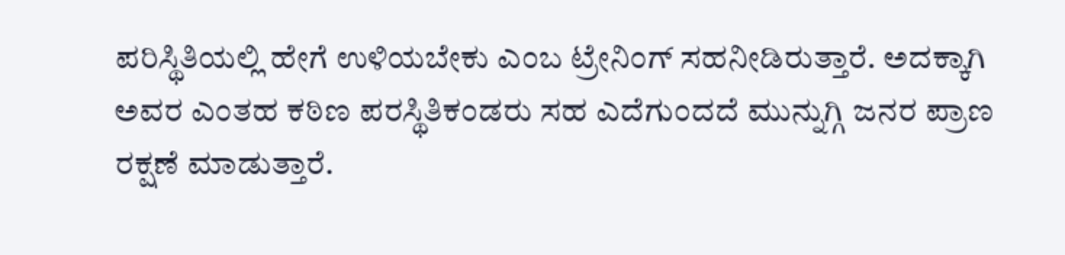ಪರಿಸ್ಥಿತಿಯಲ್ಲಿ ಹೇಗೆ ಉಳಿಯಬೇಕು ಎಂಬ ಟ್ರೇನಿಂಗ್ ಸಹನೀಡಿರುತ್ತಾರೆ. ಅದಕ್ಕಾಗಿ ಅವರ ಎಂತಹ ಕಠಿಣ ಪರಸ್ಥಿತಿಕಂಡರು ಸಹ ಎದೆಗುಂದದೆ ಮುನ್ನುಗ್ಗಿ ಜನರ ಪ್ರಾಣ ರಕ್ಷಣೆ ಮಾಡುತ್ತಾರೆ.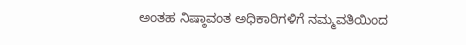ಅಂತಹ ನಿಷ್ಠಾವಂತ ಅಧಿಕಾರಿಗಳಿಗೆ ನಮ್ಮವತಿಯಿಂದ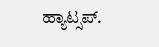ಹ್ಯಾಟ್ಸಪ್.